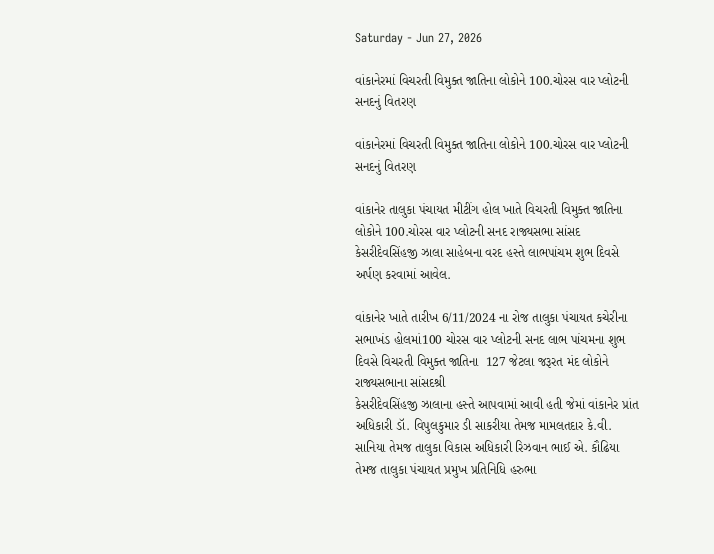Saturday - Jun 27, 2026

વાંકાનેરમાં વિચરતી વિમુક્ત જાતિના લોકોને 100.ચોરસ વાર પ્લોટની સનદનું વિતરણ

વાંકાનેરમાં વિચરતી વિમુક્ત જાતિના લોકોને 100.ચોરસ વાર પ્લોટની સનદનું વિતરણ

વાંકાનેર તાલુકા પંચાયત મીટીંગ હોલ ખાતે વિચરતી વિમુક્ત જાતિના લોકોને 100.ચોરસ વાર પ્લોટની સનદ રાજ્યસભા સાંસદ કેસરીદેવસિંહજી ઝાલા સાહેબના વરદ હસ્તે લાભપાંચમ શુભ દિવસે અર્પણ કરવામાં આવેલ.

વાંકાનેર ખાતે તારીખ 6/11/2024 ના રોજ તાલુકા પંચાયત કચેરીના સભાખંડ હોલમાં100 ચોરસ વાર પ્લોટની સનદ લાભ પાંચમના શુભ દિવસે વિચરતી વિમુક્ત જાતિના  127 જેટલા જરૂરત મંદ લોકોને રાજ્યસભાના સાંસદશ્રી
કેસરીદેવસિંહજી ઝાલાના હસ્તે આપવામાં આવી હતી જેમાં વાંકાનેર પ્રાંત અધિકારી ડૉ. વિપુલકુમાર ડી સાકરીયા તેમજ મામલતદાર કે.વી. સાનિયા તેમજ તાલુકા વિકાસ અધિકારી રિઝવાન ભાઈ એ. કૌઢિયા તેમજ તાલુકા પંચાયત પ્રમુખ પ્રતિનિધિ હરુભા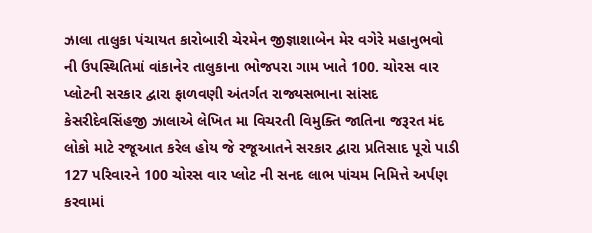ઝાલા તાલુકા પંચાયત કારોબારી ચેરમેન જીજ્ઞાશાબેન મેર વગેરે મહાનુભવો ની ઉપસ્થિતિમાં વાંકાનેર તાલુકાના ભોજપરા ગામ ખાતે 100. ચોરસ વાર પ્લોટની સરકાર દ્વારા ફાળવણી અંતર્ગત રાજ્યસભાના સાંસદ કેસરીદેવસિંહજી ઝાલાએ લેખિત મા વિચરતી વિમુક્તિ જાતિના જરૂરત મંદ લોકો માટે રજૂઆત કરેલ હોય જે રજૂઆતને સરકાર દ્વારા પ્રતિસાદ પૂરો પાડી 127 પરિવારને 100 ચોરસ વાર પ્લોટ ની સનદ લાભ પાંચમ નિમિત્તે અર્પણ કરવામાં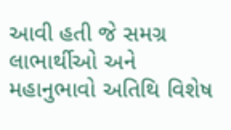આવી હતી જે સમગ્ર લાભાર્થીઓ અને મહાનુભાવો અતિથિ વિશેષ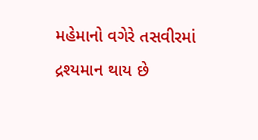મહેમાનો વગેરે તસવીરમાં દ્રશ્યમાન થાય છે